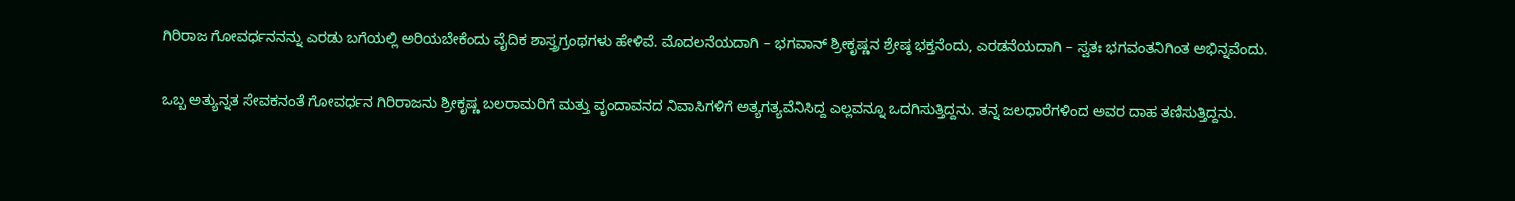ಗಿರಿರಾಜ ಗೋವರ್ಧನನನ್ನು ಎರಡು ಬಗೆಯಲ್ಲಿ ಅರಿಯಬೇಕೆಂದು ವೈದಿಕ ಶಾಸ್ತ್ರಗ್ರಂಥಗಳು ಹೇಳಿವೆ. ಮೊದಲನೆಯದಾಗಿ – ಭಗವಾನ್ ಶ್ರೀಕೃಷ್ಣನ ಶ್ರೇಷ್ಠ ಭಕ್ತನೆಂದು, ಎರಡನೆಯದಾಗಿ – ಸ್ವತಃ ಭಗವಂತನಿಗಿಂತ ಅಭಿನ್ನವೆಂದು.

ಒಬ್ಬ ಅತ್ಯುನ್ನತ ಸೇವಕನಂತೆ ಗೋವರ್ಧನ ಗಿರಿರಾಜನು ಶ್ರೀಕೃಷ್ಣ ಬಲರಾಮರಿಗೆ ಮತ್ತು ವೃಂದಾವನದ ನಿವಾಸಿಗಳಿಗೆ ಅತ್ಯಗತ್ಯವೆನಿಸಿದ್ದ ಎಲ್ಲವನ್ನೂ ಒದಗಿಸುತ್ತಿದ್ದನು. ತನ್ನ ಜಲಧಾರೆಗಳಿಂದ ಅವರ ದಾಹ ತಣಿಸುತ್ತಿದ್ದನು.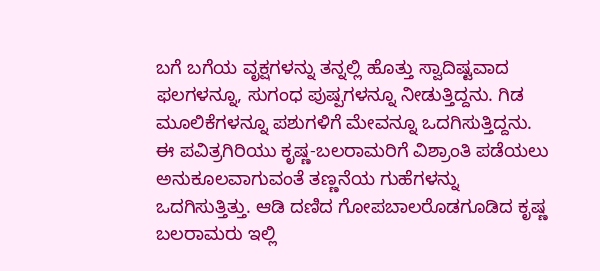ಬಗೆ ಬಗೆಯ ವೃಕ್ಷಗಳನ್ನು ತನ್ನಲ್ಲಿ ಹೊತ್ತು ಸ್ವಾದಿಷ್ಟವಾದ ಫಲಗಳನ್ನೂ, ಸುಗಂಧ ಪುಷ್ಪಗಳನ್ನೂ ನೀಡುತ್ತಿದ್ದನು. ಗಿಡ ಮೂಲಿಕೆಗಳನ್ನೂ ಪಶುಗಳಿಗೆ ಮೇವನ್ನೂ ಒದಗಿಸುತ್ತಿದ್ದನು.
ಈ ಪವಿತ್ರಗಿರಿಯು ಕೃಷ್ಣ-ಬಲರಾಮರಿಗೆ ವಿಶ್ರಾಂತಿ ಪಡೆಯಲು ಅನುಕೂಲವಾಗುವಂತೆ ತಣ್ಣನೆಯ ಗುಹೆಗಳನ್ನು ಒದಗಿಸುತ್ತಿತ್ತು. ಆಡಿ ದಣಿದ ಗೋಪಬಾಲರೊಡಗೂಡಿದ ಕೃಷ್ಣ ಬಲರಾಮರು ಇಲ್ಲಿ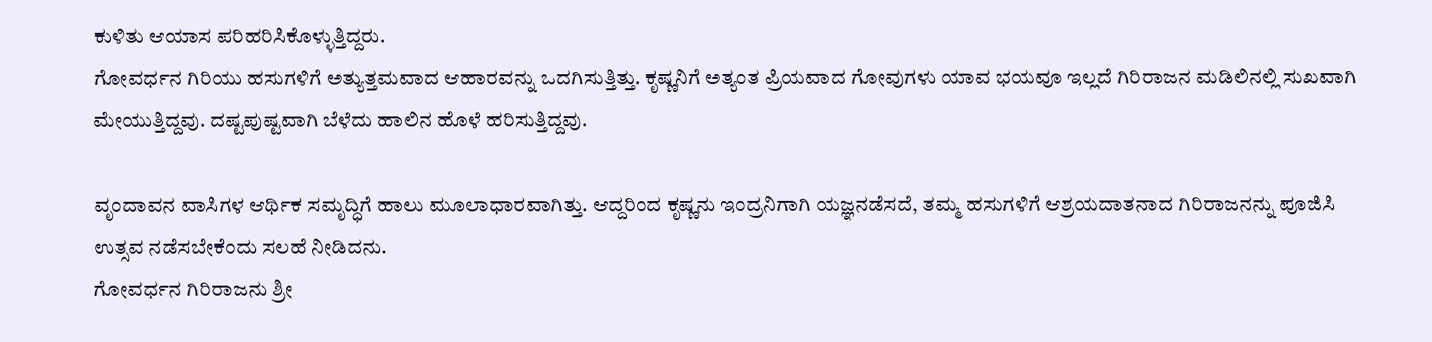ಕುಳಿತು ಆಯಾಸ ಪರಿಹರಿಸಿಕೊಳ್ಳುತ್ತಿದ್ದರು.
ಗೋವರ್ಧನ ಗಿರಿಯು ಹಸುಗಳಿಗೆ ಅತ್ಯುತ್ತಮವಾದ ಆಹಾರವನ್ನು ಒದಗಿಸುತ್ತಿತ್ತು. ಕೃಷ್ಣನಿಗೆ ಅತ್ಯಂತ ಪ್ರಿಯವಾದ ಗೋವುಗಳು ಯಾವ ಭಯವೂ ಇಲ್ಲದೆ ಗಿರಿರಾಜನ ಮಡಿಲಿನಲ್ಲಿ ಸುಖವಾಗಿ ಮೇಯುತ್ತಿದ್ದವು. ದಷ್ಟಪುಷ್ಟವಾಗಿ ಬೆಳೆದು ಹಾಲಿನ ಹೊಳೆ ಹರಿಸುತ್ತಿದ್ದವು.

ವೃಂದಾವನ ವಾಸಿಗಳ ಆರ್ಥಿಕ ಸಮೃದ್ಧಿಗೆ ಹಾಲು ಮೂಲಾಧಾರವಾಗಿತ್ತು. ಆದ್ದರಿಂದ ಕೃಷ್ಣನು ಇಂದ್ರನಿಗಾಗಿ ಯಜ್ಞನಡೆಸದೆ, ತಮ್ಮ ಹಸುಗಳಿಗೆ ಆಶ್ರಯದಾತನಾದ ಗಿರಿರಾಜನನ್ನು ಪೂಜಿಸಿ ಉತ್ಸವ ನಡೆಸಬೇಕೆಂದು ಸಲಹೆ ನೀಡಿದನು.
ಗೋವರ್ಧನ ಗಿರಿರಾಜನು ಶ್ರೀ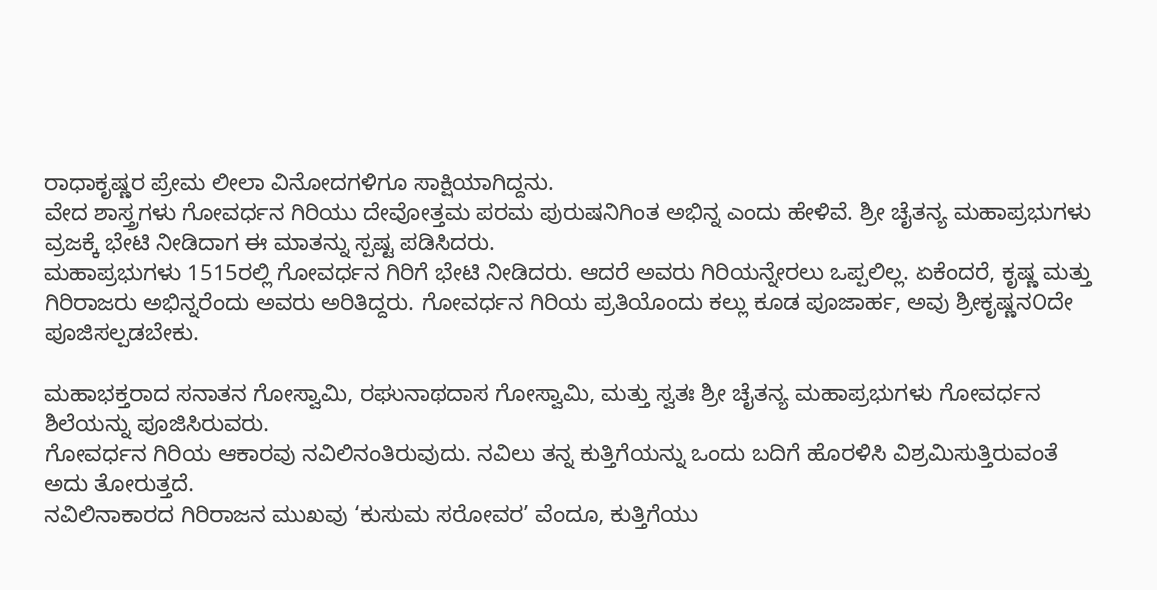ರಾಧಾಕೃಷ್ಣರ ಪ್ರೇಮ ಲೀಲಾ ವಿನೋದಗಳಿಗೂ ಸಾಕ್ಷಿಯಾಗಿದ್ದನು.
ವೇದ ಶಾಸ್ತ್ರಗಳು ಗೋವರ್ಧನ ಗಿರಿಯು ದೇವೋತ್ತಮ ಪರಮ ಪುರುಷನಿಗಿಂತ ಅಭಿನ್ನ ಎಂದು ಹೇಳಿವೆ. ಶ್ರೀ ಚೈತನ್ಯ ಮಹಾಪ್ರಭುಗಳು ವ್ರಜಕ್ಕೆ ಭೇಟಿ ನೀಡಿದಾಗ ಈ ಮಾತನ್ನು ಸ್ಪಷ್ಟ ಪಡಿಸಿದರು.
ಮಹಾಪ್ರಭುಗಳು 1515ರಲ್ಲಿ ಗೋವರ್ಧನ ಗಿರಿಗೆ ಭೇಟಿ ನೀಡಿದರು. ಆದರೆ ಅವರು ಗಿರಿಯನ್ನೇರಲು ಒಪ್ಪಲಿಲ್ಲ. ಏಕೆಂದರೆ, ಕೃಷ್ಣ ಮತ್ತು ಗಿರಿರಾಜರು ಅಭಿನ್ನರೆಂದು ಅವರು ಅರಿತಿದ್ದರು. ಗೋವರ್ಧನ ಗಿರಿಯ ಪ್ರತಿಯೊಂದು ಕಲ್ಲು ಕೂಡ ಪೂಜಾರ್ಹ, ಅವು ಶ್ರೀಕೃಷ್ಣನ೦ದೇ ಪೂಜಿಸಲ್ಪಡಬೇಕು.

ಮಹಾಭಕ್ತರಾದ ಸನಾತನ ಗೋಸ್ವಾಮಿ, ರಘುನಾಥದಾಸ ಗೋಸ್ವಾಮಿ, ಮತ್ತು ಸ್ವತಃ ಶ್ರೀ ಚೈತನ್ಯ ಮಹಾಪ್ರಭುಗಳು ಗೋವರ್ಧನ ಶಿಲೆಯನ್ನು ಪೂಜಿಸಿರುವರು.
ಗೋವರ್ಧನ ಗಿರಿಯ ಆಕಾರವು ನವಿಲಿನಂತಿರುವುದು. ನವಿಲು ತನ್ನ ಕುತ್ತಿಗೆಯನ್ನು ಒಂದು ಬದಿಗೆ ಹೊರಳಿಸಿ ವಿಶ್ರಮಿಸುತ್ತಿರುವಂತೆ ಅದು ತೋರುತ್ತದೆ.
ನವಿಲಿನಾಕಾರದ ಗಿರಿರಾಜನ ಮುಖವು ‘ಕುಸುಮ ಸರೋವರ’ ವೆಂದೂ, ಕುತ್ತಿಗೆಯು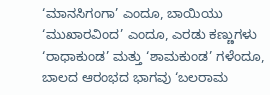‘ಮಾನಸಿಗಂಗಾ’ ಎಂದೂ, ಬಾಯಿಯು ‘ಮುಖಾರವಿಂದ’ ಎಂದೂ, ಎರಡು ಕಣ್ಣುಗಳು ‘ರಾಧಾಕುಂಡ’ ಮತ್ತು ‘ಶಾಮಕುಂಡ’ ಗಳೆಂದೂ, ಬಾಲದ ಆರಂಭದ ಭಾಗವು ‘ಬಲರಾಮ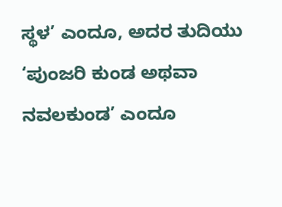ಸ್ಥಳ’ ಎಂದೂ, ಅದರ ತುದಿಯು ‘ಪುಂಜರಿ ಕುಂಡ ಅಥವಾ ನವಲಕುಂಡ’ ಎಂದೂ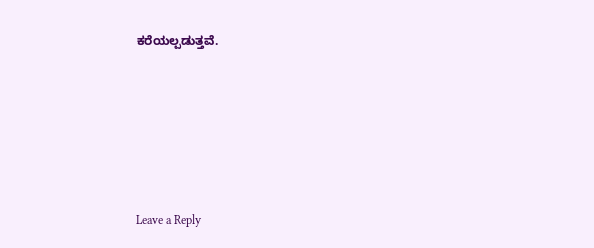ಕರೆಯಲ್ಪಡುತ್ತವೆ.






Leave a Reply